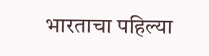भारताचा पहिल्या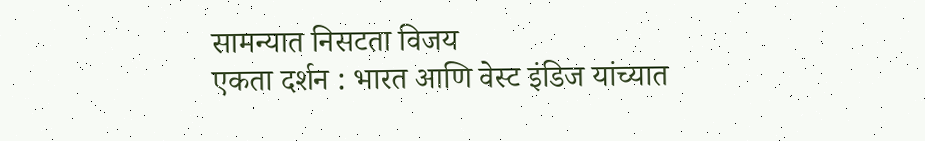सामन्यात निसटता विजय
एकता दर्शन : भारत आणि वेस्ट इंडिज यांच्यात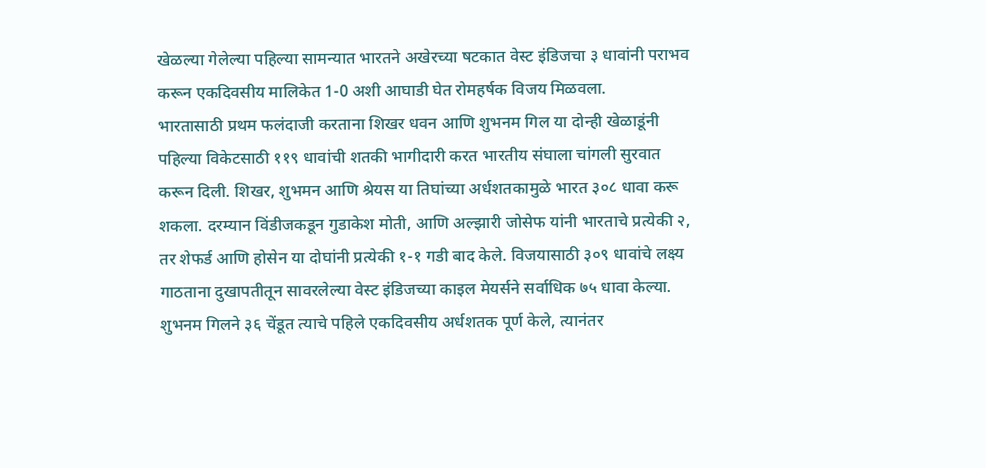खेळल्या गेलेल्या पहिल्या सामन्यात भारतने अखेरच्या षटकात वेस्ट इंडिजचा ३ धावांनी पराभव करून एकदिवसीय मालिकेत 1-0 अशी आघाडी घेत रोमहर्षक विजय मिळवला.
भारतासाठी प्रथम फलंदाजी करताना शिखर धवन आणि शुभनम गिल या दोन्ही खेळाडूंनी पहिल्या विकेटसाठी ११९ धावांची शतकी भागीदारी करत भारतीय संघाला चांगली सुरवात करून दिली. शिखर, शुभमन आणि श्रेयस या तिघांच्या अर्धशतकामुळे भारत ३०८ धावा करू शकला. दरम्यान विंडीजकडून गुडाकेश मोती, आणि अल्झारी जोसेफ यांनी भारताचे प्रत्येकी २, तर शेफर्ड आणि होसेन या दोघांनी प्रत्येकी १-१ गडी बाद केले. विजयासाठी ३०९ धावांचे लक्ष्य गाठताना दुखापतीतून सावरलेल्या वेस्ट इंडिजच्या काइल मेयर्सने सर्वाधिक ७५ धावा केल्या.
शुभनम गिलने ३६ चेंडूत त्याचे पहिले एकदिवसीय अर्धशतक पूर्ण केले, त्यानंतर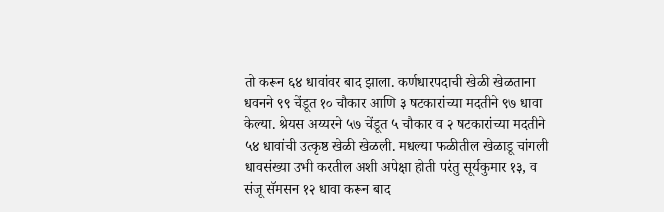तो करून ६४ धावांवर बाद झाला. कर्णधारपदाची खेळी खेळताना धवनने ९९ चेंडूत १० चौकार आणि ३ षटकारांच्या मदतीने ९७ धावा केल्या. श्रेयस अय्यरने ५७ चेंडूत ५ चौकार व २ षटकारांच्या मदतीने ५४ धावांची उत्कृष्ठ खेळी खेळली. मधल्या फळीतील खेळाडू चांगली धावसंख्या उभी करतील अशी अपेक्षा होती परंतु सूर्यकुमार १३, व संजू सॅमसन १२ धावा करून बाद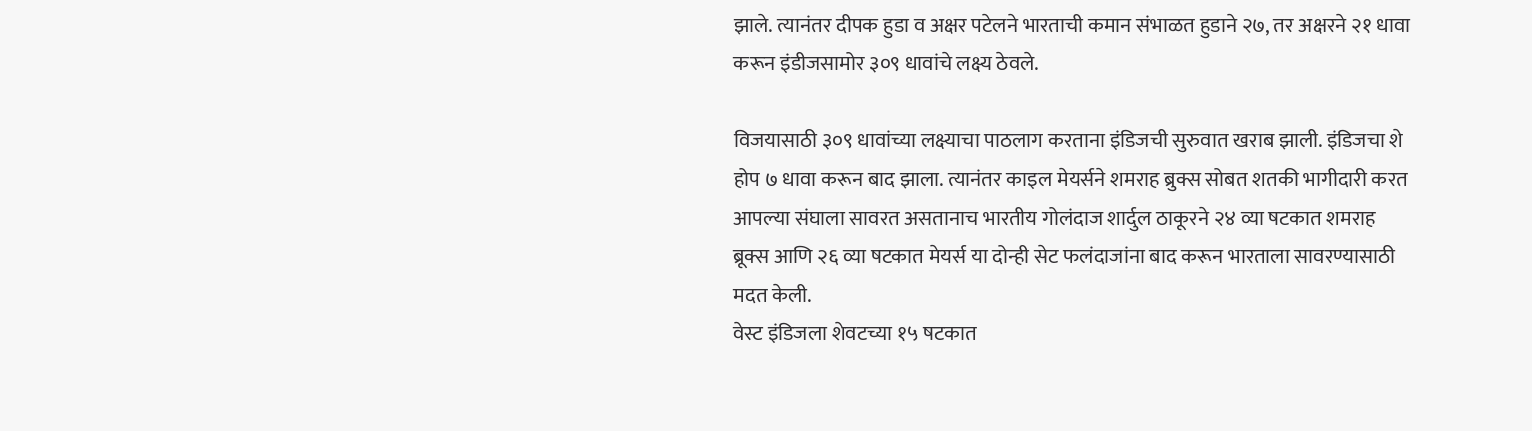झाले. त्यानंतर दीपक हुडा व अक्षर पटेलने भारताची कमान संभाळत हुडाने २७, तर अक्षरने २१ धावा करून इंडीजसामोर ३०९ धावांचे लक्ष्य ठेवले.

विजयासाठी ३०९ धावांच्या लक्ष्याचा पाठलाग करताना इंडिजची सुरुवात खराब झाली. इंडिजचा शे होप ७ धावा करून बाद झाला. त्यानंतर काइल मेयर्सने शमराह ब्रुक्स सोबत शतकी भागीदारी करत आपल्या संघाला सावरत असतानाच भारतीय गोलंदाज शार्दुल ठाकूरने २४ व्या षटकात शमराह ब्रूक्स आणि २६ व्या षटकात मेयर्स या दोन्ही सेट फलंदाजांना बाद करून भारताला सावरण्यासाठी मदत केली.
वेस्ट इंडिजला शेवटच्या १५ षटकात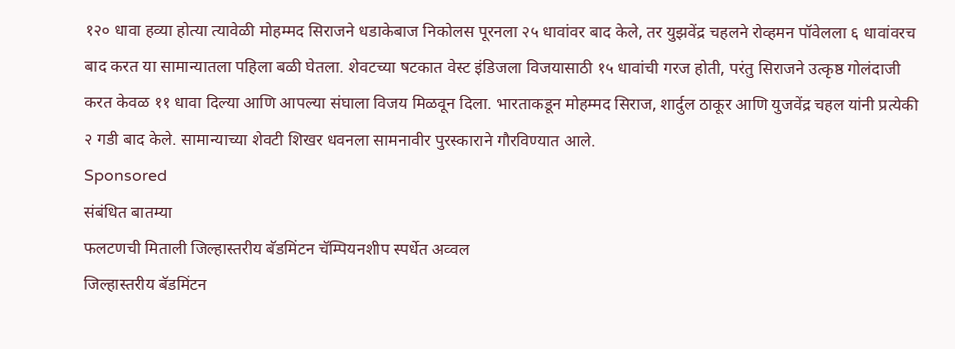१२० धावा हव्या होत्या त्यावेळी मोहम्मद सिराजने धडाकेबाज निकोलस पूरनला २५ धावांवर बाद केले, तर युझवेंद्र चहलने रोव्हमन पॉवेलला ६ धावांवरच बाद करत या सामान्यातला पहिला बळी घेतला. शेवटच्या षटकात वेस्ट इंडिजला विजयासाठी १५ धावांची गरज होती, परंतु सिराजने उत्कृष्ठ गोलंदाजी करत केवळ ११ धावा दिल्या आणि आपल्या संघाला विजय मिळवून दिला. भारताकडून मोहम्मद सिराज, शार्दुल ठाकूर आणि युजवेंद्र चहल यांनी प्रत्येकी २ गडी बाद केले. सामान्याच्या शेवटी शिखर धवनला सामनावीर पुरस्काराने गौरविण्यात आले.
Sponsored
संबंधित बातम्या
फलटणची मिताली जिल्हास्तरीय बॅडमिंटन चॅम्पियनशीप स्पर्धेत अव्वल
जिल्हास्तरीय बॅडमिंटन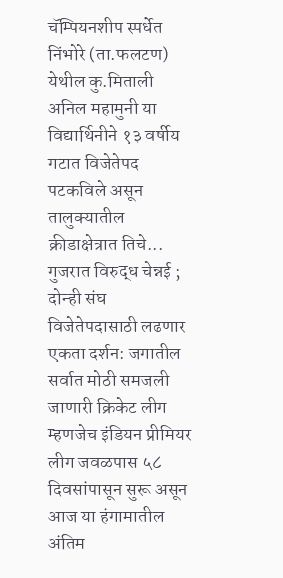चॅम्पियनशीप स्पर्धेत निंभोरे (ता.फलटण) येथील कु.मिताली अनिल महामुनी या विद्यार्थिनीने १३ वर्षीय गटात विजेतेपद पटकविले असून तालुक्यातील क्रीडाक्षेत्रात तिचे...
गुजरात विरुद्ध चेन्नई ; दोन्ही संघ विजेतेपदासाठी लढणार
एकता दर्शन: जगातील सर्वात मोठी समजली जाणारी क्रिकेट लीग म्हणजेच इंडियन प्रीमियर लीग जवळपास ५८ दिवसांपासून सुरू असून आज या हंगामातील अंतिम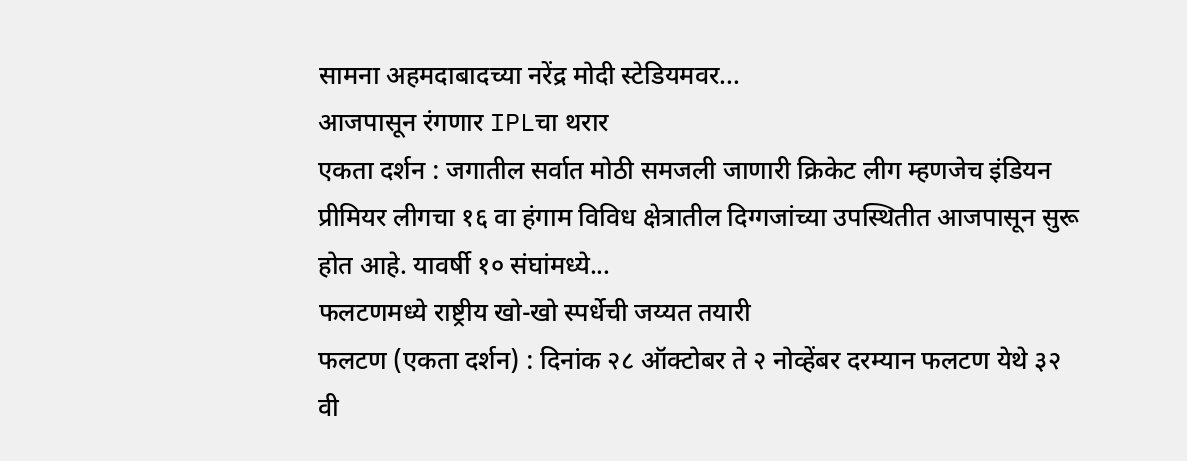सामना अहमदाबादच्या नरेंद्र मोदी स्टेडियमवर...
आजपासून रंगणार IPLचा थरार
एकता दर्शन : जगातील सर्वात मोठी समजली जाणारी क्रिकेट लीग म्हणजेच इंडियन प्रीमियर लीगचा १६ वा हंगाम विविध क्षेत्रातील दिग्गजांच्या उपस्थितीत आजपासून सुरू होत आहे. यावर्षी १० संघांमध्ये...
फलटणमध्ये राष्ट्रीय खो-खो स्पर्धेची जय्यत तयारी
फलटण (एकता दर्शन) : दिनांक २८ ऑक्टोबर ते २ नोव्हेंबर दरम्यान फलटण येथे ३२ वी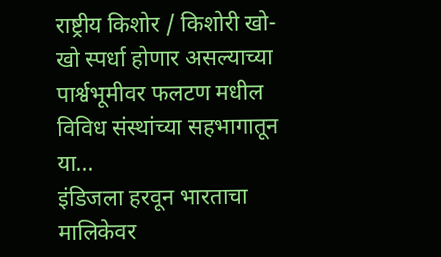राष्ट्रीय किशोर / किशोरी खो-खो स्पर्धा होणार असल्याच्या पार्श्वभूमीवर फलटण मधील विविध संस्थांच्या सहभागातून या...
इंडिजला हरवून भारताचा मालिकेवर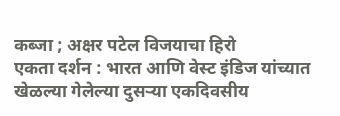कब्जा ; अक्षर पटेल विजयाचा हिरो
एकता दर्शन : भारत आणि वेस्ट इंडिज यांच्यात खेळल्या गेलेल्या दुसऱ्या एकदिवसीय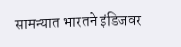सामन्यात भारतने इंडिजवर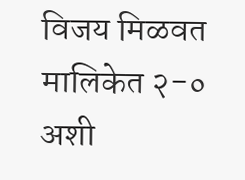विजय मिळवत मालिकेत २-० अशी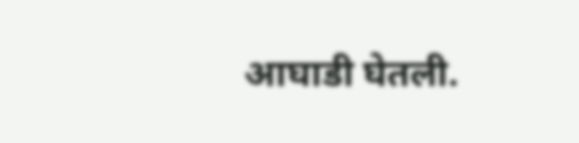आघाडी घेतली.